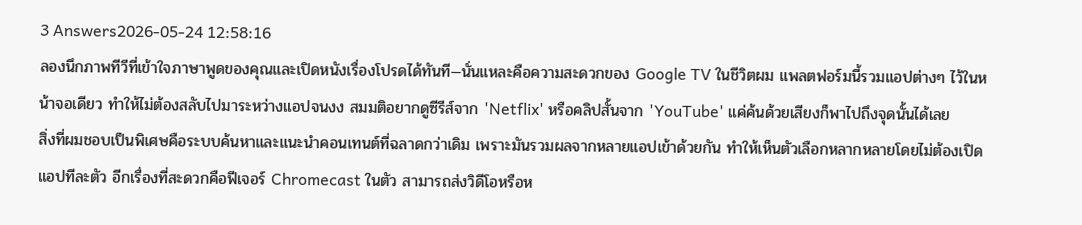3 Answers2026-05-24 12:58:16
ลองนึกภาพทีวีที่เข้าใจภาษาพูดของคุณและเปิดหนังเรื่องโปรดได้ทันที—นั่นแหละคือความสะดวกของ Google TV ในชีวิตผม แพลตฟอร์มนี้รวมแอปต่างๆ ไว้ในหน้าจอเดียว ทำให้ไม่ต้องสลับไปมาระหว่างแอปจนงง สมมติอยากดูซีรีส์จาก 'Netflix' หรือคลิปสั้นจาก 'YouTube' แค่ค้นด้วยเสียงก็พาไปถึงจุดนั้นได้เลย
สิ่งที่ผมชอบเป็นพิเศษคือระบบค้นหาและแนะนำคอนเทนต์ที่ฉลาดกว่าเดิม เพราะมันรวมผลจากหลายแอปเข้าด้วยกัน ทำให้เห็นตัวเลือกหลากหลายโดยไม่ต้องเปิดแอปทีละตัว อีกเรื่องที่สะดวกคือฟีเจอร์ Chromecast ในตัว สามารถส่งวิดีโอหรือห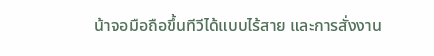น้าจอมือถือขึ้นทีวีได้แบบไร้สาย และการสั่งงาน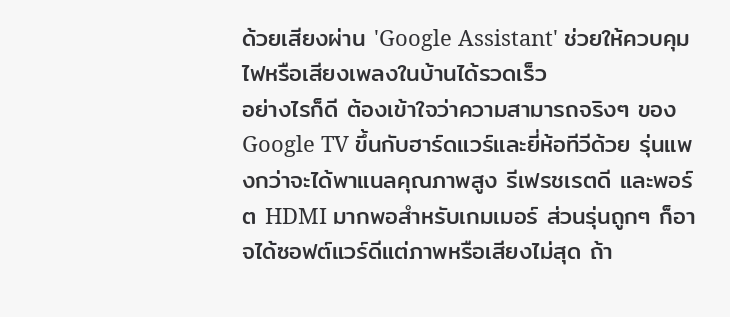ด้วยเสียงผ่าน 'Google Assistant' ช่วยให้ควบคุมไฟหรือเสียงเพลงในบ้านได้รวดเร็ว
อย่างไรก็ดี ต้องเข้าใจว่าความสามารถจริงๆ ของ Google TV ขึ้นกับฮาร์ดแวร์และยี่ห้อทีวีด้วย รุ่นแพงกว่าจะได้พาแนลคุณภาพสูง รีเฟรชเรตดี และพอร์ต HDMI มากพอสำหรับเกมเมอร์ ส่วนรุ่นถูกๆ ก็อาจได้ซอฟต์แวร์ดีแต่ภาพหรือเสียงไม่สุด ถ้า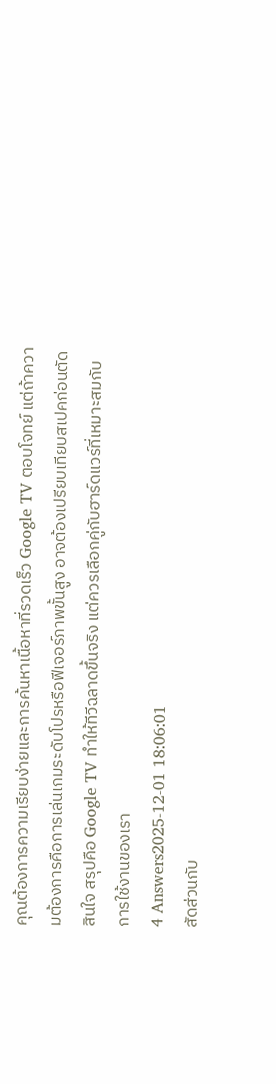คุณต้องการความเรียบง่ายและการค้นหาเนื้อหาที่รวดเร็ว Google TV ตอบโจทย์ แต่ถ้าความต้องการคือการเล่นเกมระดับโปรหรือฟีเจอร์ภาพขั้นสูง อาจต้องเปรียบเทียบสเปคก่อนตัดสินใจ สรุปคือ Google TV ทำให้ทีวีฉลาดขึ้นจริง แต่ควรเลือกคู่กับฮาร์ดแวร์ที่เหมาะสมกับการใช้งานของเรา
4 Answers2025-12-01 18:06:01
สัดส่วนกับ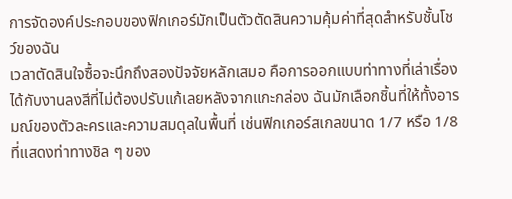การจัดองค์ประกอบของฟิกเกอร์มักเป็นตัวตัดสินความคุ้มค่าที่สุดสำหรับชั้นโชว์ของฉัน
เวลาตัดสินใจซื้อจะนึกถึงสองปัจจัยหลักเสมอ คือการออกแบบท่าทางที่เล่าเรื่องได้กับงานลงสีที่ไม่ต้องปรับแก้เลยหลังจากแกะกล่อง ฉันมักเลือกชิ้นที่ให้ทั้งอารมณ์ของตัวละครและความสมดุลในพื้นที่ เช่นฟิกเกอร์สเกลขนาด 1/7 หรือ 1/8 ที่แสดงท่าทางชิล ๆ ของ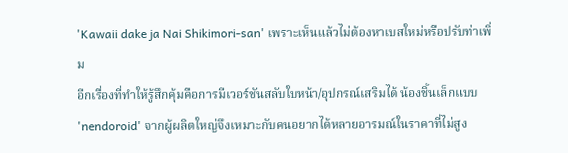'Kawaii dake ja Nai Shikimori-san' เพราะเห็นแล้วไม่ต้องหาเบสใหม่หรือปรับท่าเพิ่ม
อีกเรื่องที่ทำให้รู้สึกคุ้มคือการมีเวอร์ชันสลับใบหน้า/อุปกรณ์เสริมได้ น้องชิ้นเล็กแบบ 'nendoroid' จากผู้ผลิตใหญ่จึงเหมาะกับคนอยากได้หลายอารมณ์ในราคาที่ไม่สูง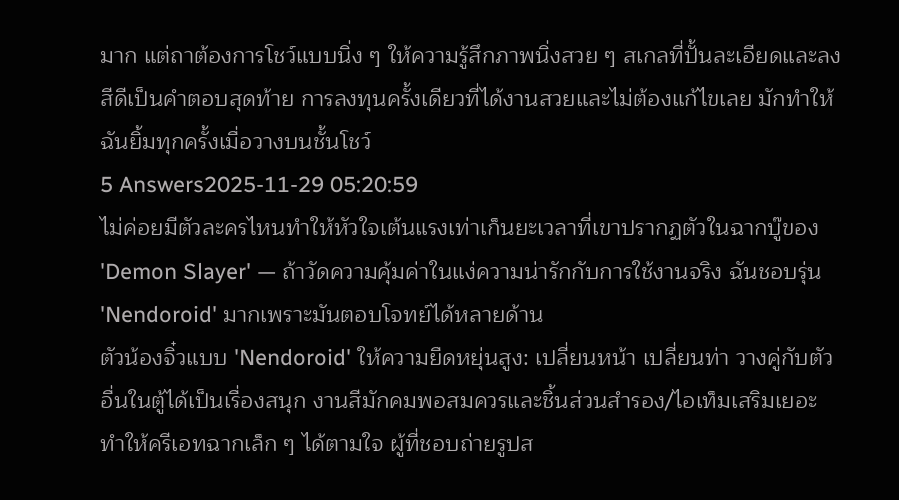มาก แต่ถาต้องการโชว์แบบนิ่ง ๆ ให้ความรู้สึกภาพนิ่งสวย ๆ สเกลที่ปั้นละเอียดและลงสีดีเป็นคำตอบสุดท้าย การลงทุนครั้งเดียวที่ได้งานสวยและไม่ต้องแก้ไขเลย มักทำให้ฉันยิ้มทุกครั้งเมื่อวางบนชั้นโชว์
5 Answers2025-11-29 05:20:59
ไม่ค่อยมีตัวละครไหนทำให้หัวใจเต้นแรงเท่าเก็นยะเวลาที่เขาปรากฏตัวในฉากบู๊ของ 'Demon Slayer' — ถ้าวัดความคุ้มค่าในแง่ความน่ารักกับการใช้งานจริง ฉันชอบรุ่น 'Nendoroid' มากเพราะมันตอบโจทย์ได้หลายด้าน
ตัวน้องจิ๋วแบบ 'Nendoroid' ให้ความยืดหยุ่นสูง: เปลี่ยนหน้า เปลี่ยนท่า วางคู่กับตัวอื่นในตู้ได้เป็นเรื่องสนุก งานสีมักคมพอสมควรและชิ้นส่วนสำรอง/ไอเท็มเสริมเยอะ ทำให้ครีเอทฉากเล็ก ๆ ได้ตามใจ ผู้ที่ชอบถ่ายรูปส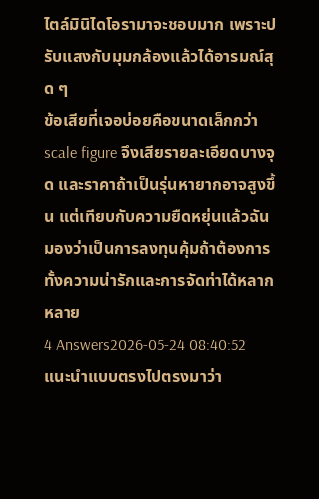ไตล์มินิไดโอรามาจะชอบมาก เพราะปรับแสงกับมุมกล้องแล้วได้อารมณ์สุด ๆ
ข้อเสียที่เจอบ่อยคือขนาดเล็กกว่า scale figure จึงเสียรายละเอียดบางจุด และราคาถ้าเป็นรุ่นหายากอาจสูงขึ้น แต่เทียบกับความยืดหยุ่นแล้วฉันมองว่าเป็นการลงทุนคุ้มถ้าต้องการทั้งความน่ารักและการจัดท่าได้หลากหลาย
4 Answers2026-05-24 08:40:52
แนะนำแบบตรงไปตรงมาว่า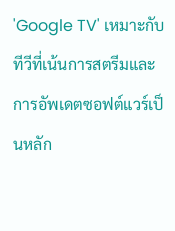'Google TV' เหมาะกับทีวีที่เน้นการสตรีมและการอัพเดตซอฟต์แวร์เป็นหลัก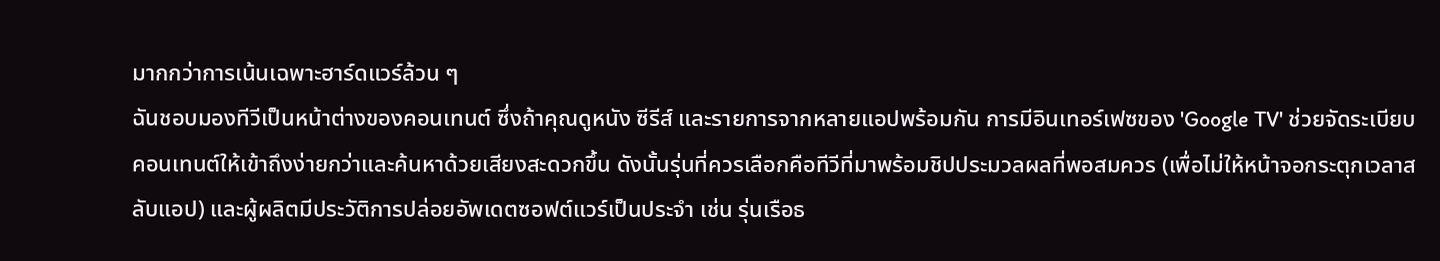มากกว่าการเน้นเฉพาะฮาร์ดแวร์ล้วน ๆ
ฉันชอบมองทีวีเป็นหน้าต่างของคอนเทนต์ ซึ่งถ้าคุณดูหนัง ซีรีส์ และรายการจากหลายแอปพร้อมกัน การมีอินเทอร์เฟซของ 'Google TV' ช่วยจัดระเบียบคอนเทนต์ให้เข้าถึงง่ายกว่าและค้นหาด้วยเสียงสะดวกขึ้น ดังนั้นรุ่นที่ควรเลือกคือทีวีที่มาพร้อมชิปประมวลผลที่พอสมควร (เพื่อไม่ให้หน้าจอกระตุกเวลาสลับแอป) และผู้ผลิตมีประวัติการปล่อยอัพเดตซอฟต์แวร์เป็นประจำ เช่น รุ่นเรือธ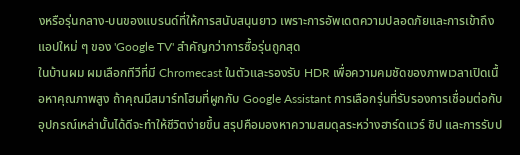งหรือรุ่นกลาง-บนของแบรนด์ที่ให้การสนับสนุนยาว เพราะการอัพเดตความปลอดภัยและการเข้าถึงแอปใหม่ ๆ ของ 'Google TV' สำคัญกว่าการซื้อรุ่นถูกสุด
ในบ้านผม ผมเลือกทีวีที่มี Chromecast ในตัวและรองรับ HDR เพื่อความคมชัดของภาพเวลาเปิดเนื้อหาคุณภาพสูง ถ้าคุณมีสมาร์ทโฮมที่ผูกกับ Google Assistant การเลือกรุ่นที่รับรองการเชื่อมต่อกับอุปกรณ์เหล่านั้นได้ดีจะทำให้ชีวิตง่ายขึ้น สรุปคือมองหาความสมดุลระหว่างฮาร์ดแวร์ ชิป และการรับป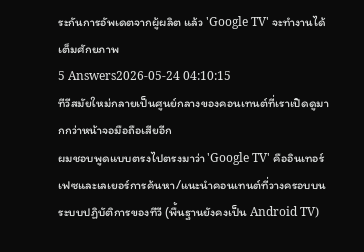ระกันการอัพเดตจากผู้ผลิต แล้ว 'Google TV' จะทำงานได้เต็มศักยภาพ
5 Answers2026-05-24 04:10:15
ทีวีสมัยใหม่กลายเป็นศูนย์กลางของคอนเทนต์ที่เราเปิดดูมากกว่าหน้าจอมือถือเสียอีก
ผมชอบพูดแบบตรงไปตรงมาว่า 'Google TV' คืออินเทอร์เฟซและเลเยอร์การค้นหา/แนะนำคอนเทนต์ที่วางครอบบนระบบปฏิบัติการของทีวี (พื้นฐานยังคงเป็น Android TV)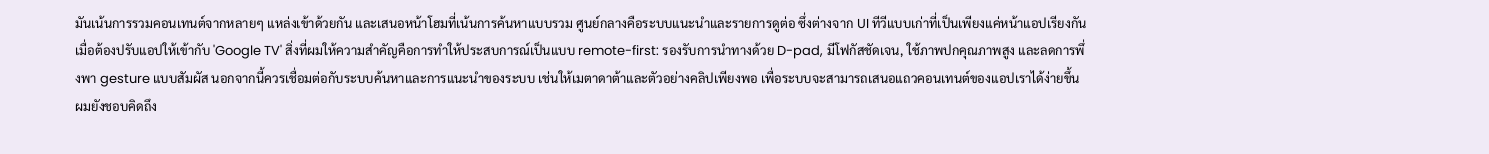มันเน้นการรวมคอนเทนต์จากหลายๆ แหล่งเข้าด้วยกัน และเสนอหน้าโฮมที่เน้นการค้นหาแบบรวม ศูนย์กลางคือระบบแนะนำและรายการดูต่อ ซึ่งต่างจาก UI ทีวีแบบเก่าที่เป็นเพียงแค่หน้าแอปเรียงกัน
เมื่อต้องปรับแอปให้เข้ากับ 'Google TV' สิ่งที่ผมให้ความสำคัญคือการทำให้ประสบการณ์เป็นแบบ remote-first: รองรับการนำทางด้วย D-pad, มีโฟกัสชัดเจน, ใช้ภาพปกคุณภาพสูง และลดการพึ่งพา gesture แบบสัมผัส นอกจากนี้ควรเชื่อมต่อกับระบบค้นหาและการแนะนำของระบบ เช่นให้เมตาดาต้าและตัวอย่างคลิปเพียงพอ เพื่อระบบจะสามารถเสนอแถวคอนเทนต์ของแอปเราได้ง่ายขึ้น
ผมยังชอบคิดถึง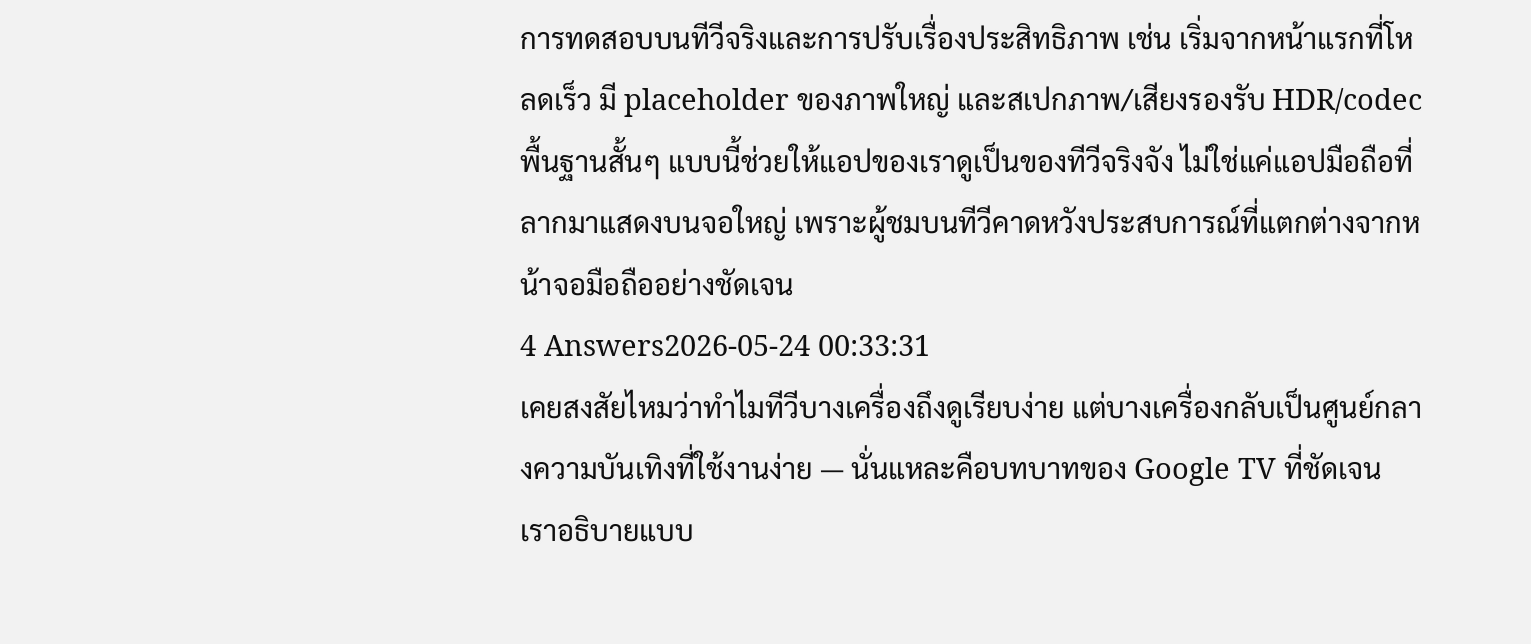การทดสอบบนทีวีจริงและการปรับเรื่องประสิทธิภาพ เช่น เริ่มจากหน้าแรกที่โหลดเร็ว มี placeholder ของภาพใหญ่ และสเปกภาพ/เสียงรองรับ HDR/codec พื้นฐานสั้นๆ แบบนี้ช่วยให้แอปของเราดูเป็นของทีวีจริงจัง ไม่ใช่แค่แอปมือถือที่ลากมาแสดงบนจอใหญ่ เพราะผู้ชมบนทีวีคาดหวังประสบการณ์ที่แตกต่างจากหน้าจอมือถืออย่างชัดเจน
4 Answers2026-05-24 00:33:31
เคยสงสัยไหมว่าทำไมทีวีบางเครื่องถึงดูเรียบง่าย แต่บางเครื่องกลับเป็นศูนย์กลางความบันเทิงที่ใช้งานง่าย — นั่นแหละคือบทบาทของ Google TV ที่ชัดเจน
เราอธิบายแบบ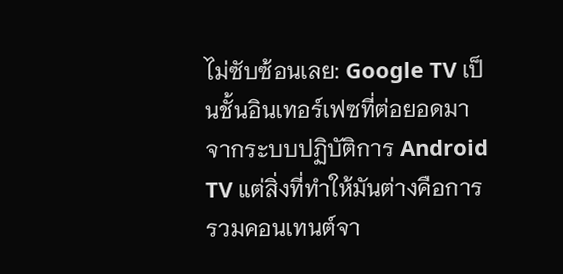ไม่ซับซ้อนเลย: Google TV เป็นชั้นอินเทอร์เฟซที่ต่อยอดมาจากระบบปฏิบัติการ Android TV แต่สิ่งที่ทำให้มันต่างคือการรวมคอนเทนต์จา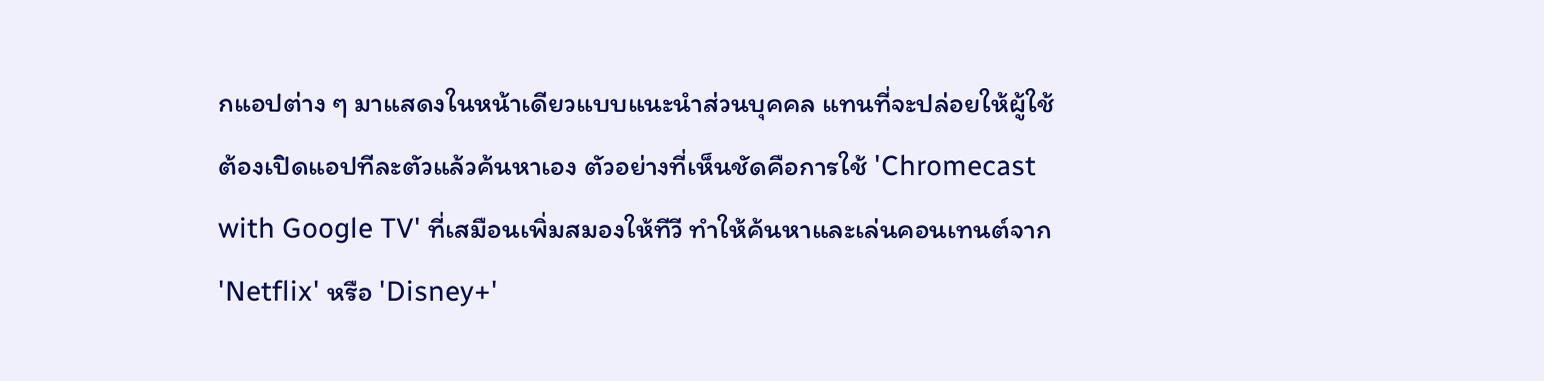กแอปต่าง ๆ มาแสดงในหน้าเดียวแบบแนะนำส่วนบุคคล แทนที่จะปล่อยให้ผู้ใช้ต้องเปิดแอปทีละตัวแล้วค้นหาเอง ตัวอย่างที่เห็นชัดคือการใช้ 'Chromecast with Google TV' ที่เสมือนเพิ่มสมองให้ทีวี ทำให้ค้นหาและเล่นคอนเทนต์จาก 'Netflix' หรือ 'Disney+'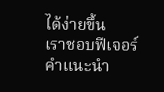ได้ง่ายขึ้น
เราชอบฟีเจอร์คำแนะนำ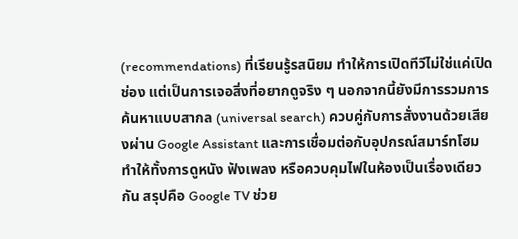(recommendations) ที่เรียนรู้รสนิยม ทำให้การเปิดทีวีไม่ใช่แค่เปิดช่อง แต่เป็นการเจอสิ่งที่อยากดูจริง ๆ นอกจากนี้ยังมีการรวมการค้นหาแบบสากล (universal search) ควบคู่กับการสั่งงานด้วยเสียงผ่าน Google Assistant และการเชื่อมต่อกับอุปกรณ์สมาร์ทโฮม ทำให้ทั้งการดูหนัง ฟังเพลง หรือควบคุมไฟในห้องเป็นเรื่องเดียวกัน สรุปคือ Google TV ช่วย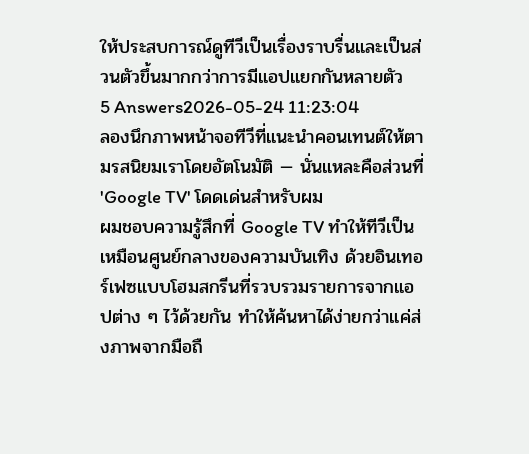ให้ประสบการณ์ดูทีวีเป็นเรื่องราบรื่นและเป็นส่วนตัวขึ้นมากกว่าการมีแอปแยกกันหลายตัว
5 Answers2026-05-24 11:23:04
ลองนึกภาพหน้าจอทีวีที่แนะนำคอนเทนต์ให้ตามรสนิยมเราโดยอัตโนมัติ — นั่นแหละคือส่วนที่ 'Google TV' โดดเด่นสำหรับผม
ผมชอบความรู้สึกที่ Google TV ทำให้ทีวีเป็นเหมือนศูนย์กลางของความบันเทิง ด้วยอินเทอร์เฟซแบบโฮมสกรีนที่รวบรวมรายการจากแอปต่าง ๆ ไว้ด้วยกัน ทำให้ค้นหาได้ง่ายกว่าแค่ส่งภาพจากมือถื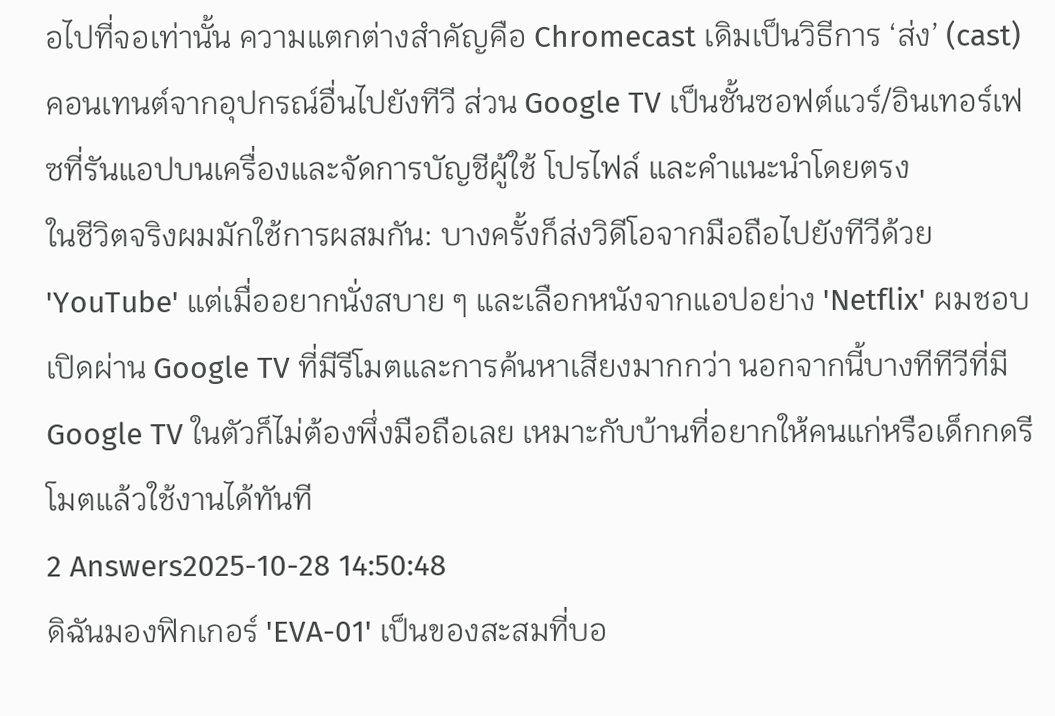อไปที่จอเท่านั้น ความแตกต่างสำคัญคือ Chromecast เดิมเป็นวิธีการ ‘ส่ง’ (cast) คอนเทนต์จากอุปกรณ์อื่นไปยังทีวี ส่วน Google TV เป็นชั้นซอฟต์แวร์/อินเทอร์เฟซที่รันแอปบนเครื่องและจัดการบัญชีผู้ใช้ โปรไฟล์ และคำแนะนำโดยตรง
ในชีวิตจริงผมมักใช้การผสมกัน: บางครั้งก็ส่งวิดีโอจากมือถือไปยังทีวีด้วย 'YouTube' แต่เมื่ออยากนั่งสบาย ๆ และเลือกหนังจากแอปอย่าง 'Netflix' ผมชอบเปิดผ่าน Google TV ที่มีรีโมตและการค้นหาเสียงมากกว่า นอกจากนี้บางทีทีวีที่มี Google TV ในตัวก็ไม่ต้องพึ่งมือถือเลย เหมาะกับบ้านที่อยากให้คนแก่หรือเด็กกดรีโมตแล้วใช้งานได้ทันที
2 Answers2025-10-28 14:50:48
ดิฉันมองฟิกเกอร์ 'EVA-01' เป็นของสะสมที่บอ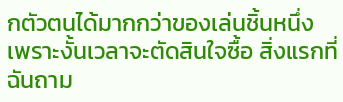กตัวตนได้มากกว่าของเล่นชิ้นหนึ่ง เพราะงั้นเวลาจะตัดสินใจซื้อ สิ่งแรกที่ฉันถาม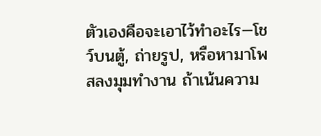ตัวเองคือจะเอาไว้ทำอะไร—โชว์บนตู้, ถ่ายรูป, หรือหามาโพสลงมุมทำงาน ถ้าเน้นความ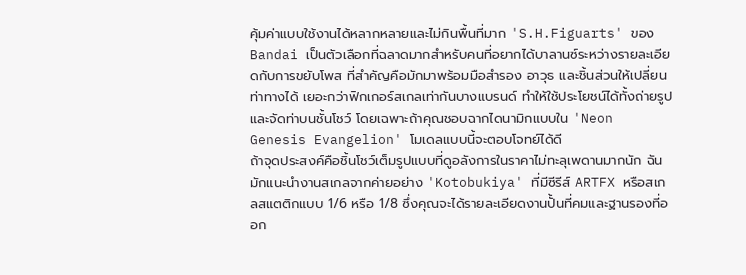คุ้มค่าแบบใช้งานได้หลากหลายและไม่กินพื้นที่มาก 'S.H.Figuarts' ของ Bandai เป็นตัวเลือกที่ฉลาดมากสำหรับคนที่อยากได้บาลานซ์ระหว่างรายละเอียดกับการขยับโพส ที่สำคัญคือมักมาพร้อมมือสำรอง อาวุธ และชิ้นส่วนให้เปลี่ยนท่าทางได้ เยอะกว่าฟิกเกอร์สเกลเท่ากันบางแบรนด์ ทำให้ใช้ประโยชน์ได้ทั้งถ่ายรูปและจัดท่าบนชั้นโชว์ โดยเฉพาะถ้าคุณชอบฉากไดนามิกแบบใน 'Neon Genesis Evangelion' โมเดลแบบนี้จะตอบโจทย์ได้ดี
ถ้าจุดประสงค์คือชิ้นโชว์เต็มรูปแบบที่ดูอลังการในราคาไม่ทะลุเพดานมากนัก ฉันมักแนะนำงานสเกลจากค่ายอย่าง 'Kotobukiya' ที่มีซีรีส์ ARTFX หรือสเกลสแตติกแบบ 1/6 หรือ 1/8 ซึ่งคุณจะได้รายละเอียดงานปั้นที่คมและฐานรองที่ออก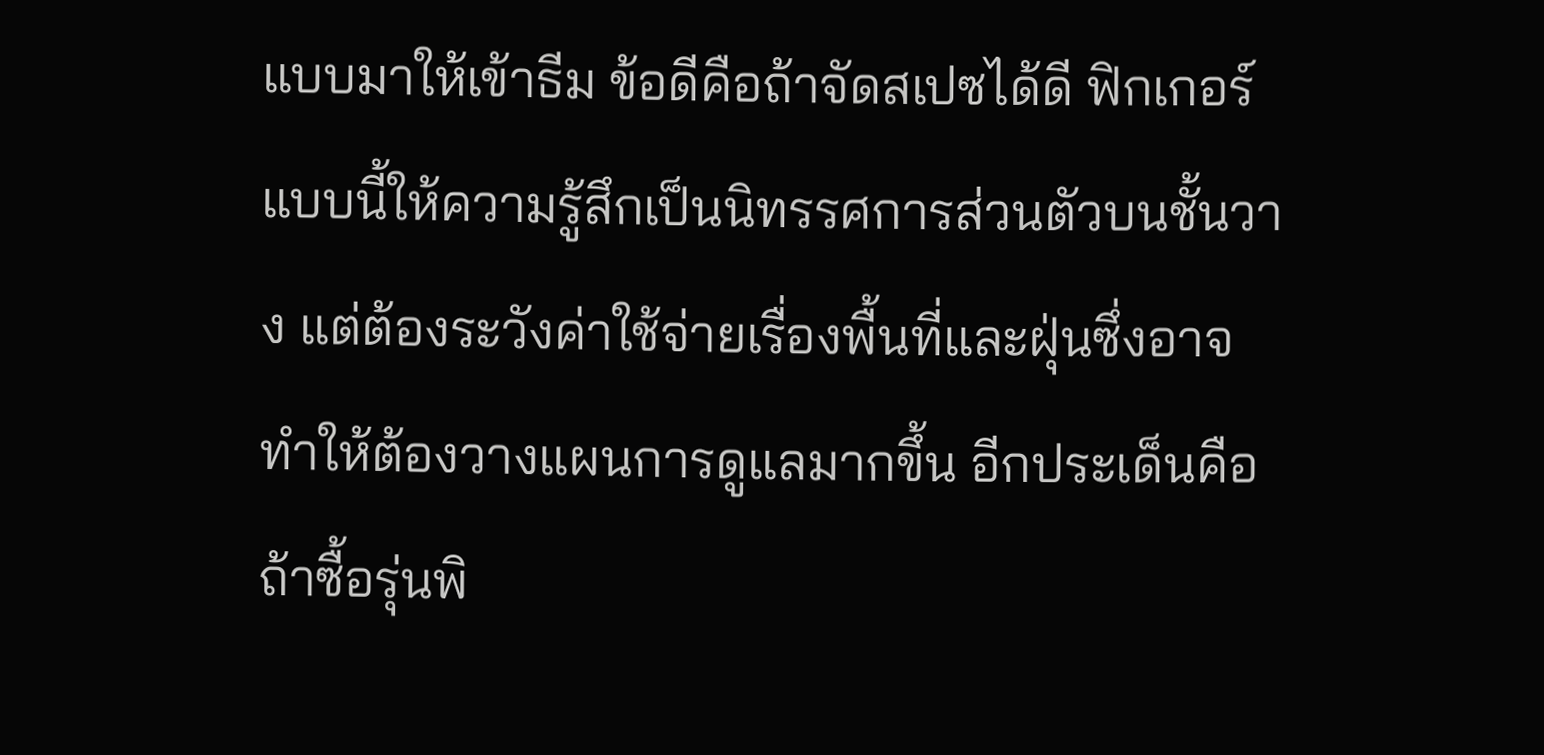แบบมาให้เข้าธีม ข้อดีคือถ้าจัดสเปซได้ดี ฟิกเกอร์แบบนี้ให้ความรู้สึกเป็นนิทรรศการส่วนตัวบนชั้นวาง แต่ต้องระวังค่าใช้จ่ายเรื่องพื้นที่และฝุ่นซึ่งอาจทำให้ต้องวางแผนการดูแลมากขึ้น อีกประเด็นคือถ้าซื้อรุ่นพิ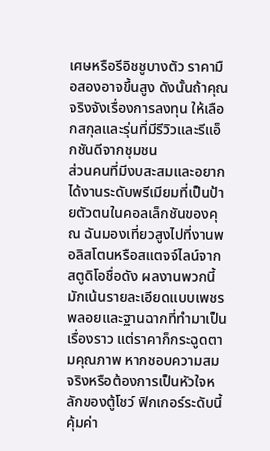เศษหรือรีอิชชูบางตัว ราคามือสองอาจขึ้นสูง ดังนั้นถ้าคุณจริงจังเรื่องการลงทุน ให้เลือกสกุลและรุ่นที่มีรีวิวและรีแอ็กชันดีจากชุมชน
ส่วนคนที่มีงบสะสมและอยากได้งานระดับพรีเมียมที่เป็นป้ายตัวตนในคอลเล็กชันของคุณ ฉันมองเที่ยวสูงไปที่งานพอลิสโตนหรือสแตจจ์ไลน์จากสตูดิโอชื่อดัง ผลงานพวกนี้มักเน้นรายละเอียดแบบเพชรพลอยและฐานฉากที่ทำมาเป็นเรื่องราว แต่ราคาก็กระฉูดตามคุณภาพ หากชอบความสมจริงหรือต้องการเป็นหัวใจหลักของตู้โชว์ ฟิกเกอร์ระดับนี้คุ้มค่า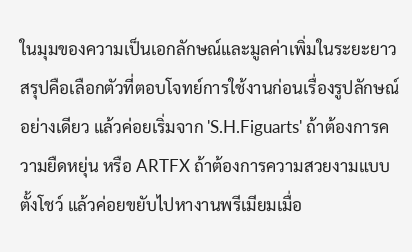ในมุมของความเป็นเอกลักษณ์และมูลค่าเพิ่มในระยะยาว สรุปคือเลือกตัวที่ตอบโจทย์การใช้งานก่อนเรื่องรูปลักษณ์อย่างเดียว แล้วค่อยเริ่มจาก 'S.H.Figuarts' ถ้าต้องการความยืดหยุ่น หรือ ARTFX ถ้าต้องการความสวยงามแบบตั้งโชว์ แล้วค่อยขยับไปหางานพรีเมียมเมื่อ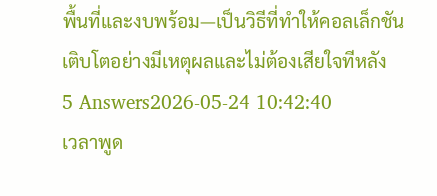พื้นที่และงบพร้อม—เป็นวิธีที่ทำให้คอลเล็กชันเติบโตอย่างมีเหตุผลและไม่ต้องเสียใจทีหลัง
5 Answers2026-05-24 10:42:40
เวลาพูด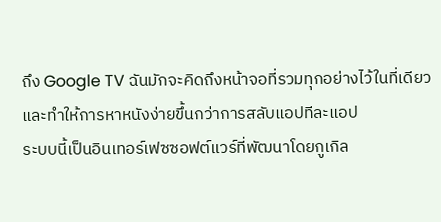ถึง Google TV ฉันมักจะคิดถึงหน้าจอที่รวมทุกอย่างไว้ในที่เดียวและทำให้การหาหนังง่ายขึ้นกว่าการสลับแอปทีละแอป
ระบบนี้เป็นอินเทอร์เฟซซอฟต์แวร์ที่พัฒนาโดยกูเกิล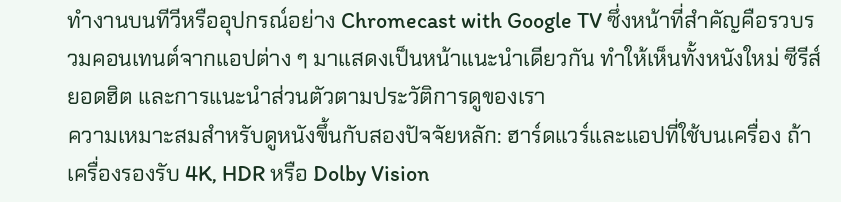ทำงานบนทีวีหรืออุปกรณ์อย่าง Chromecast with Google TV ซึ่งหน้าที่สำคัญคือรวบรวมคอนเทนต์จากแอปต่าง ๆ มาแสดงเป็นหน้าแนะนำเดียวกัน ทำให้เห็นทั้งหนังใหม่ ซีรีส์ยอดฮิต และการแนะนำส่วนตัวตามประวัติการดูของเรา
ความเหมาะสมสำหรับดูหนังขึ้นกับสองปัจจัยหลัก: ฮาร์ดแวร์และแอปที่ใช้บนเครื่อง ถ้าเครื่องรองรับ 4K, HDR หรือ Dolby Vision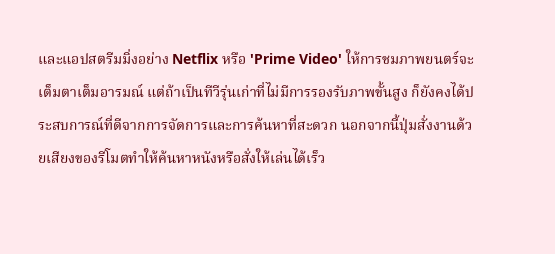และแอปสตรีมมิ่งอย่าง Netflix หรือ 'Prime Video' ให้การชมภาพยนตร์จะเต็มตาเต็มอารมณ์ แต่ถ้าเป็นทีวีรุ่นเก่าที่ไม่มีการรองรับภาพขั้นสูง ก็ยังคงได้ประสบการณ์ที่ดีจากการจัดการและการค้นหาที่สะดวก นอกจากนี้ปุ่มสั่งงานด้วยเสียงของรีโมตทำให้ค้นหาหนังหรือสั่งให้เล่นได้เร็ว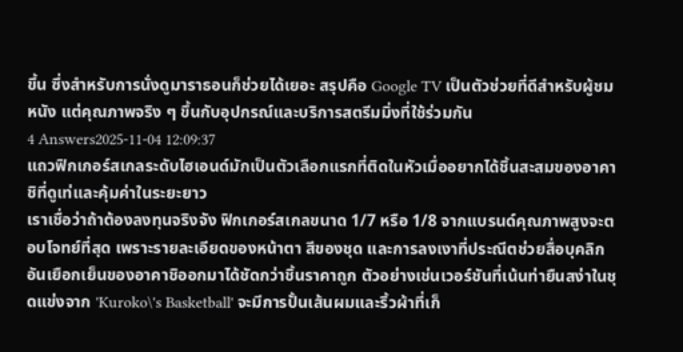ขึ้น ซึ่งสำหรับการนั่งดูมาราธอนก็ช่วยได้เยอะ สรุปคือ Google TV เป็นตัวช่วยที่ดีสำหรับผู้ชมหนัง แต่คุณภาพจริง ๆ ขึ้นกับอุปกรณ์และบริการสตรีมมิ่งที่ใช้ร่วมกัน
4 Answers2025-11-04 12:09:37
แถวฟิกเกอร์สเกลระดับไฮเอนด์มักเป็นตัวเลือกแรกที่ติดในหัวเมื่ออยากได้ชิ้นสะสมของอาคาชิที่ดูเท่และคุ้มค่าในระยะยาว
เราเชื่อว่าถ้าต้องลงทุนจริงจัง ฟิกเกอร์สเกลขนาด 1/7 หรือ 1/8 จากแบรนด์คุณภาพสูงจะตอบโจทย์ที่สุด เพราะรายละเอียดของหน้าตา สีของชุด และการลงเงาที่ประณีตช่วยสื่อบุคลิกอันเยือกเย็นของอาคาชิออกมาได้ชัดกว่าชิ้นราคาถูก ตัวอย่างเช่นเวอร์ชันที่เน้นท่ายืนสง่าในชุดแข่งจาก 'Kuroko\'s Basketball' จะมีการปั้นเส้นผมและริ้วผ้าที่เก็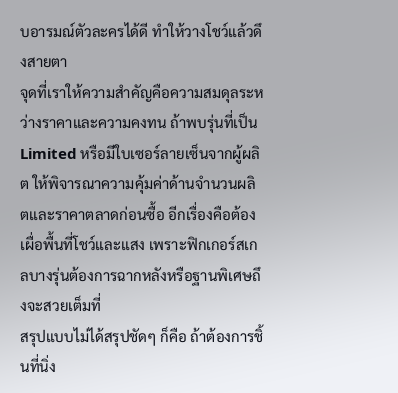บอารมณ์ตัวละครได้ดี ทำให้วางโชว์แล้วดึงสายตา
จุดที่เราให้ความสำคัญคือความสมดุลระหว่างราคาและความคงทน ถ้าพบรุ่นที่เป็น Limited หรือมีใบเซอร์ลายเซ็นจากผู้ผลิต ให้พิจารณาความคุ้มค่าด้านจำนวนผลิตและราคาตลาดก่อนซื้อ อีกเรื่องคือต้องเผื่อพื้นที่โชว์และแสง เพราะฟิกเกอร์สเกลบางรุ่นต้องการฉากหลังหรือฐานพิเศษถึงจะสวยเต็มที่
สรุปแบบไม่ได้สรุปชัดๆ ก็คือ ถ้าต้องการชิ้นที่นิ่ง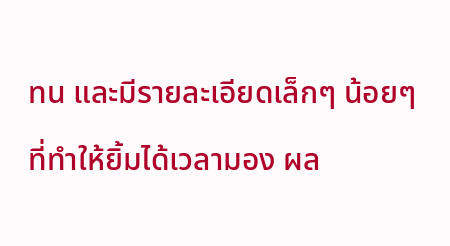ทน และมีรายละเอียดเล็กๆ น้อยๆ ที่ทำให้ยิ้มได้เวลามอง ผล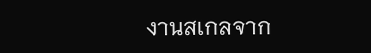งานสเกลจาก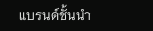แบรนด์ชั้นนำ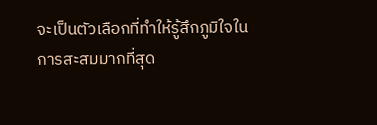จะเป็นตัวเลือกที่ทำให้รู้สึกภูมิใจในการสะสมมากที่สุด